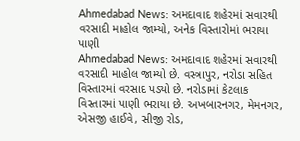Ahmedabad News: અમદાવાદ શહેરમાં સવારથી વરસાદી માહોલ જામ્યો, અનેક વિસ્તારોમાં ભરાયા પાણી
Ahmedabad News: અમદાવાદ શહેરમાં સવારથી વરસાદી માહોલ જામ્યો છે. વસ્ત્રાપુર, નરોડા સહિત વિસ્તારમાં વરસાદ પડ્યો છે. નરોડામાં કેટલાક વિસ્તારમાં પાણી ભરાયા છે. અખબારનગર, મેમનગર, એસજી હાઈવે, સીજી રોડ,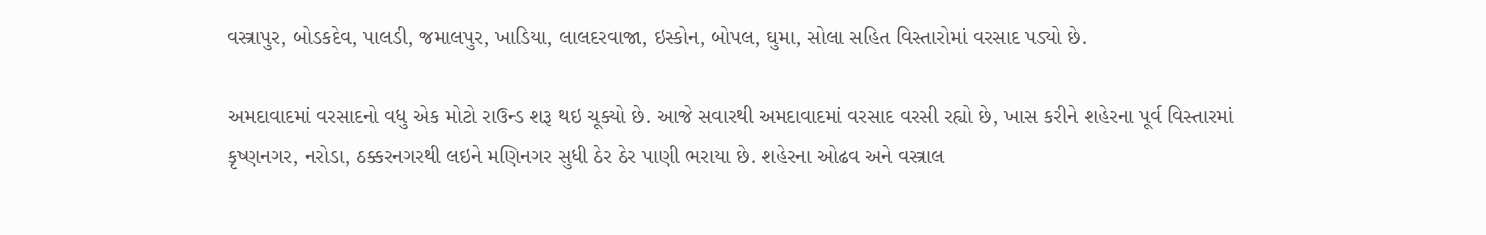વસ્ત્રાપુર, બોડકદેવ, પાલડી, જમાલપુર, ખાડિયા, લાલદરવાજા, ઇસ્કોન, બોપલ, ઘુમા, સોલા સહિત વિસ્તારોમાં વરસાદ પડ્યો છે.

અમદાવાદમાં વરસાદનો વધુ એક મોટો રાઉન્ડ શરૂ થઇ ચૂક્યો છે. આજે સવારથી અમદાવાદમાં વરસાદ વરસી રહ્યો છે, ખાસ કરીને શહેરના પૂર્વ વિસ્તારમાં કૃષ્ણનગર, નરોડા, ઠક્કરનગરથી લઇને મણિનગર સુધી ઠેર ઠેર પાણી ભરાયા છે. શહેરના ઓઢવ અને વસ્ત્રાલ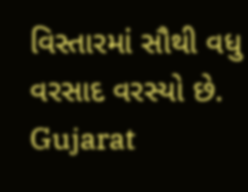વિસ્તારમાં સૌથી વધુ વરસાદ વરસ્યો છે.
Gujarat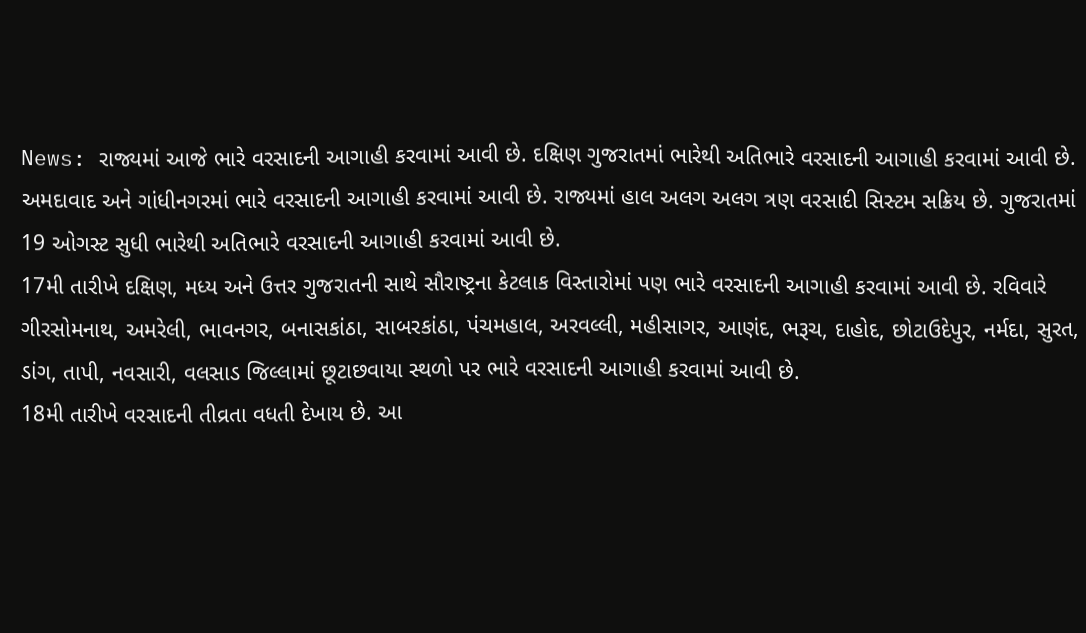News: રાજ્યમાં આજે ભારે વરસાદની આગાહી કરવામાં આવી છે. દક્ષિણ ગુજરાતમાં ભારેથી અતિભારે વરસાદની આગાહી કરવામાં આવી છે. અમદાવાદ અને ગાંધીનગરમાં ભારે વરસાદની આગાહી કરવામાં આવી છે. રાજ્યમાં હાલ અલગ અલગ ત્રણ વરસાદી સિસ્ટમ સક્રિય છે. ગુજરાતમાં 19 ઓગસ્ટ સુધી ભારેથી અતિભારે વરસાદની આગાહી કરવામાં આવી છે.
17મી તારીખે દક્ષિણ, મધ્ય અને ઉત્તર ગુજરાતની સાથે સૌરાષ્ટ્રના કેટલાક વિસ્તારોમાં પણ ભારે વરસાદની આગાહી કરવામાં આવી છે. રવિવારે ગીરસોમનાથ, અમરેલી, ભાવનગર, બનાસકાંઠા, સાબરકાંઠા, પંચમહાલ, અરવલ્લી, મહીસાગર, આણંદ, ભરૂચ, દાહોદ, છોટાઉદેપુર, નર્મદા, સુરત, ડાંગ, તાપી, નવસારી, વલસાડ જિલ્લામાં છૂટાછવાયા સ્થળો પર ભારે વરસાદની આગાહી કરવામાં આવી છે.
18મી તારીખે વરસાદની તીવ્રતા વધતી દેખાય છે. આ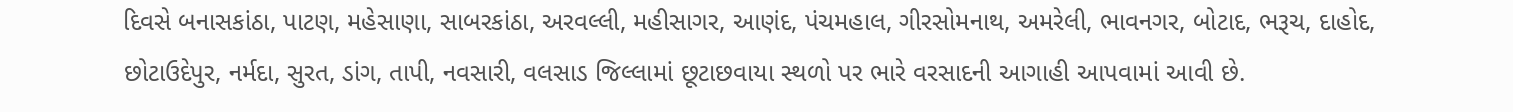દિવસે બનાસકાંઠા, પાટણ, મહેસાણા, સાબરકાંઠા, અરવલ્લી, મહીસાગર, આણંદ, પંચમહાલ, ગીરસોમનાથ, અમરેલી, ભાવનગર, બોટાદ, ભરૂચ, દાહોદ, છોટાઉદેપુર, નર્મદા, સુરત, ડાંગ, તાપી, નવસારી, વલસાડ જિલ્લામાં છૂટાછવાયા સ્થળો પર ભારે વરસાદની આગાહી આપવામાં આવી છે.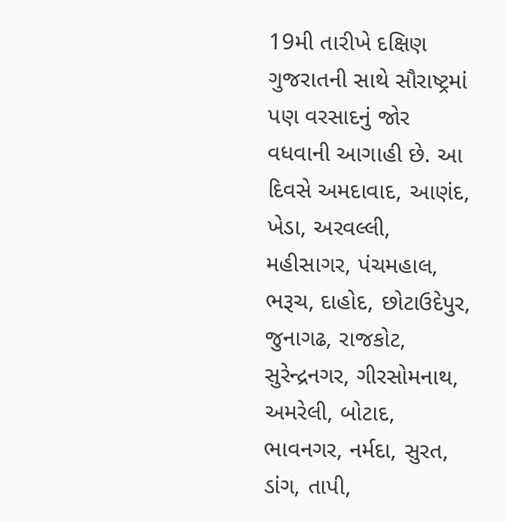19મી તારીખે દક્ષિણ ગુજરાતની સાથે સૌરાષ્ટ્રમાં પણ વરસાદનું જોર વધવાની આગાહી છે. આ દિવસે અમદાવાદ, આણંદ, ખેડા, અરવલ્લી, મહીસાગર, પંચમહાલ, ભરૂચ, દાહોદ, છોટાઉદેપુર, જુનાગઢ, રાજકોટ, સુરેન્દ્રનગર, ગીરસોમનાથ, અમરેલી, બોટાદ, ભાવનગર, નર્મદા, સુરત, ડાંગ, તાપી,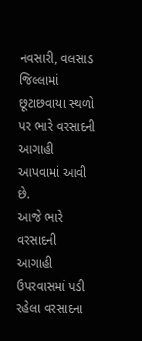નવસારી, વલસાડ જિલ્લામાં છૂટાછવાયા સ્થળો પર ભારે વરસાદની આગાહી આપવામાં આવી છે.
આજે ભારે વરસાદની આગાહી
ઉપરવાસમાં પડી રહેલા વરસાદના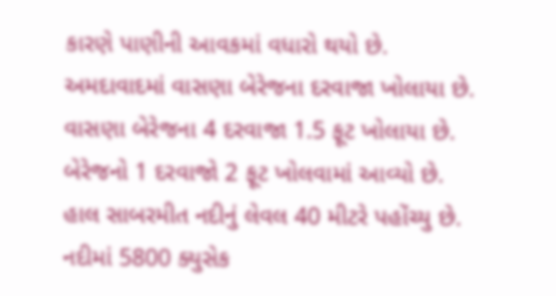કારણે પાણીની આવકમાં વધારો થયો છે. અમદાવાદમાં વાસણા બેરેજના દરવાજા ખોલાયા છે. વાસણા બેરેજના 4 દરવાજા 1.5 ફૂટ ખોલાયા છે. બેરેજનો 1 દરવાજો 2 ફૂટ ખોલવામાં આવ્યો છે. હાલ સાબરમીત નદીનું લેવલ 40 મીટરે પહોંચ્યુ છે. નદીમાં 5800 ક્યુસેક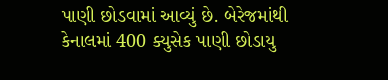પાણી છોડવામાં આવ્યું છે. બેરેજમાંથી કેનાલમાં 400 ક્યુસેક પાણી છોડાયુ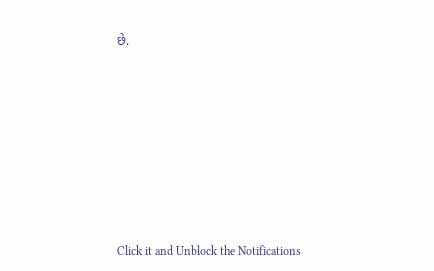છે.












Click it and Unblock the Notifications